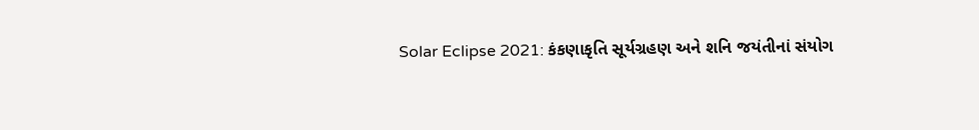Solar Eclipse 2021: કંકણાકૃતિ સૂર્યગ્રહણ અને શનિ જયંતીનાં સંયોગ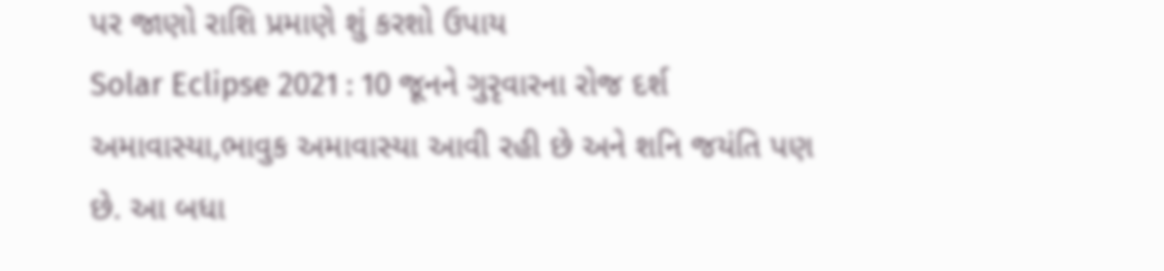પર જાણો રાશિ પ્રમાણે શું કરશો ઉપાય
Solar Eclipse 2021 : 10 જૂનને ગુરૃવારના રોજ દર્શ અમાવાસ્યા,ભાવુક અમાવાસ્યા આવી રહી છે અને શનિ જયંતિ પણ છે. આ બધા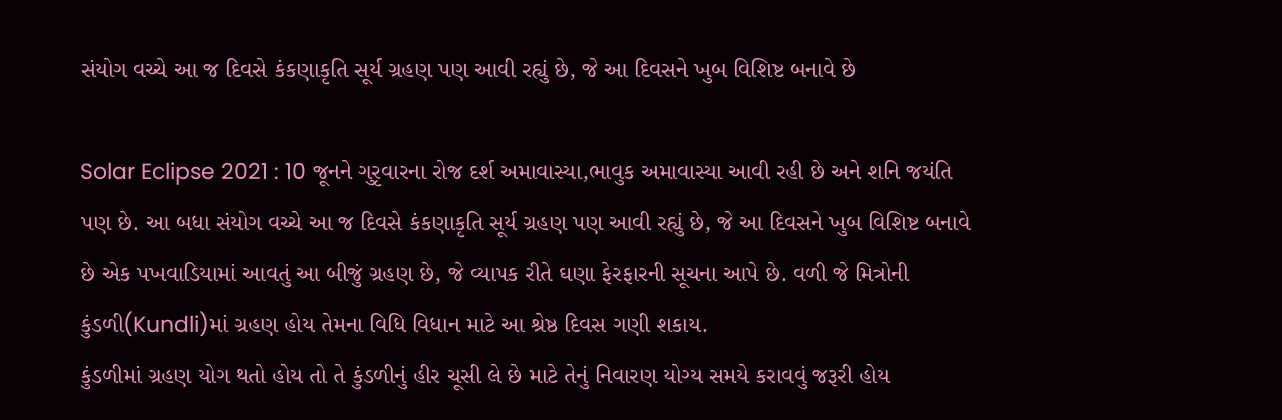સંયોગ વચ્ચે આ જ દિવસે કંકણાકૃતિ સૂર્ય ગ્રહણ પણ આવી રહ્યું છે, જે આ દિવસને ખુબ વિશિષ્ટ બનાવે છે

Solar Eclipse 2021 : 10 જૂનને ગુરૃવારના રોજ દર્શ અમાવાસ્યા,ભાવુક અમાવાસ્યા આવી રહી છે અને શનિ જયંતિ પણ છે. આ બધા સંયોગ વચ્ચે આ જ દિવસે કંકણાકૃતિ સૂર્ય ગ્રહણ પણ આવી રહ્યું છે, જે આ દિવસને ખુબ વિશિષ્ટ બનાવે છે એક પખવાડિયામાં આવતું આ બીજું ગ્રહણ છે, જે વ્યાપક રીતે ઘણા ફેરફારની સૂચના આપે છે. વળી જે મિત્રોની કુંડળી(Kundli)માં ગ્રહણ હોય તેમના વિધિ વિધાન માટે આ શ્રેષ્ઠ દિવસ ગણી શકાય.
કુંડળીમાં ગ્રહણ યોગ થતો હોય તો તે કુંડળીનું હીર ચૂસી લે છે માટે તેનું નિવારણ યોગ્ય સમયે કરાવવું જરૂરી હોય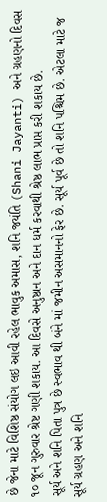છે જેના માટે વિશિષ્ઠ સંયોગ લઇ આવી રહેલ ભાવુક અમાસ, શનિ જયંતિ (Shani Jayanti) અને ગ્રહણનો દિવસ ૧૦ જૂન ગુરુવાર શ્રેષ્ટ ગણી શકાય. આ દિવસે અનુષ્ઠાન અને દાન ધર્મ કરવાથી શ્રેષ્ઠ લાભ પ્રાપ્ત કરી શકાય છે.
સૂર્ય અને શનિ પિતા પુત્ર છે સ્વભાવ થી બંને માં જમીન અસમાનનો ફેર છે. સૂર્ય પૂર્વ છે તો શનિ પશ્ચિમ છે. એટલા માટે જ સૂર્ય ગ્રહણ અને શનિ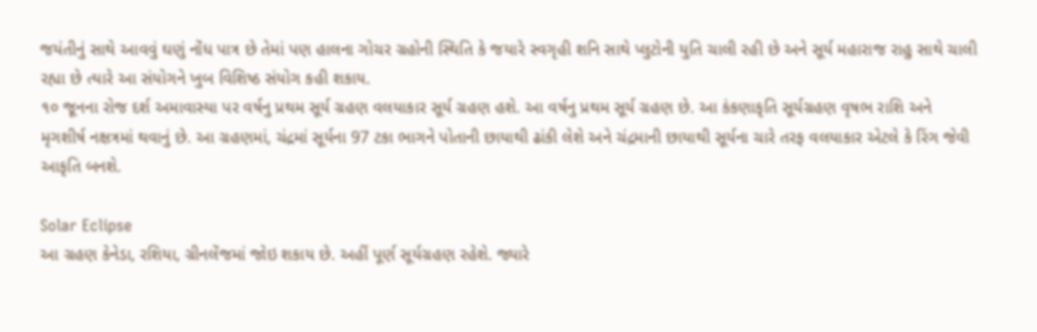જયંતીનું સાથે આવવું ઘણું નોંધ પાત્ર છે તેમાં પણ હાલના ગોચર ગ્રહોની સ્થિતિ કે જયારે સ્વગૃહી શનિ સાથે પ્લુટોની યુતિ ચાલી રહી છે અને સૂર્ય મહારાજ રાહુ સાથે ચાલી રહ્યા છે ત્યારે આ સંયોગને ખુબ વિશિષ્ઠ સંયોગ કહી શકાય.
૧૦ જૂનના રોજ દર્શ અમાવાસ્યા પર વર્ષનુ પ્રથમ સૂર્ય ગ્રહણ વલયાકાર સૂર્ય ગ્રહણ હશે. આ વર્ષનુ પ્રથમ સૂર્ય ગ્રહણ છે. આ કંકણાકૃતિ સૂર્યગ્રહણ વૃષભ રાશિ અને મૃગશીર્ષ નક્ષત્રમાં થવાનું છે. આ ગ્રહણમાં, ચંદ્રમાં સૂર્યના 97 ટકા ભાગને પોતાની છાયાથી ઢાંકી લેશે અને ચંદ્રમાની છાયાથી સૂર્યના ચારે તરફ વલયાકાર એટલે કે રિંગ જેવી આકૃતિ બનશે.

Solar Eclipse
આ ગ્રહણ કેનેડા, રશિયા, ગ્રીનલેંજમાં જોઇ શકાય છે. અહીં પૂર્ણ સૂર્યગ્રહણ રહેશે. જ્યારે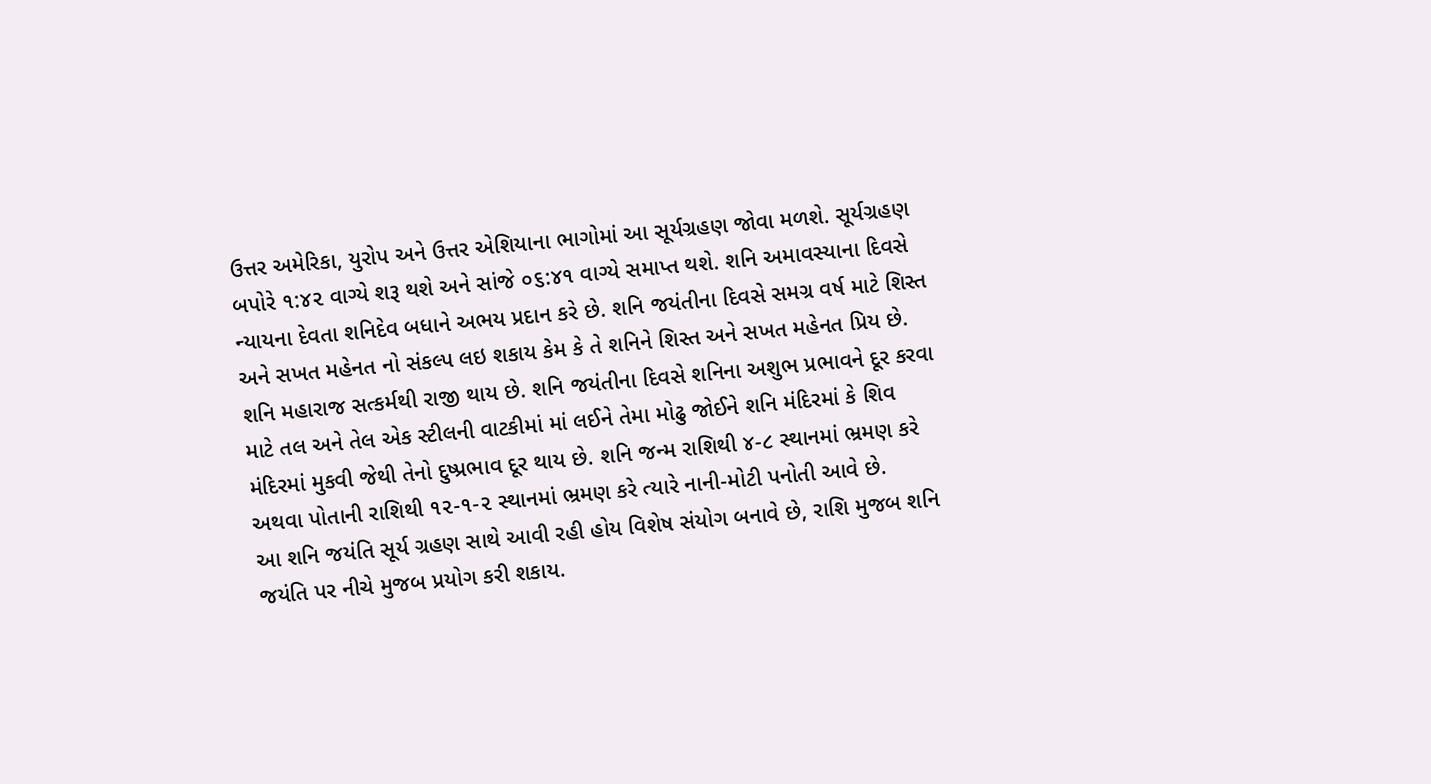ઉત્તર અમેરિકા, યુરોપ અને ઉત્તર એશિયાના ભાગોમાં આ સૂર્યગ્રહણ જોવા મળશે. સૂર્યગ્રહણ બપોરે ૧:૪૨ વાગ્યે શરૂ થશે અને સાંજે ૦૬:૪૧ વાગ્યે સમાપ્ત થશે. શનિ અમાવસ્યાના દિવસે ન્યાયના દેવતા શનિદેવ બધાને અભય પ્રદાન કરે છે. શનિ જયંતીના દિવસે સમગ્ર વર્ષ માટે શિસ્ત અને સખત મહેનત નો સંકલ્પ લઇ શકાય કેમ કે તે શનિને શિસ્ત અને સખત મહેનત પ્રિય છે.
શનિ મહારાજ સત્કર્મથી રાજી થાય છે. શનિ જયંતીના દિવસે શનિના અશુભ પ્રભાવને દૂર કરવા માટે તલ અને તેલ એક સ્ટીલની વાટકીમાં માં લઈને તેમા મોઢુ જોઈને શનિ મંદિરમાં કે શિવ મંદિરમાં મુકવી જેથી તેનો દુષ્પ્રભાવ દૂર થાય છે. શનિ જન્મ રાશિથી ૪-૮ સ્થાનમાં ભ્રમણ કરે અથવા પોતાની રાશિથી ૧૨-૧-૨ સ્થાનમાં ભ્રમણ કરે ત્યારે નાની-મોટી પનોતી આવે છે.
આ શનિ જયંતિ સૂર્ય ગ્રહણ સાથે આવી રહી હોય વિશેષ સંયોગ બનાવે છે, રાશિ મુજબ શનિ જયંતિ પર નીચે મુજબ પ્રયોગ કરી શકાય.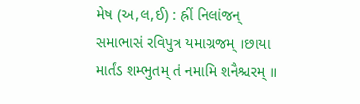મેષ (અ,લ,ઈ) : હ્રીં નિલાંજન્ સમાભાસં રવિપુત્ર યમાગ્રજમ્ ।છાયા માર્તંડ શમ્ભુતમ્ તં નમામિ શનૈશ્ચરમ્ ॥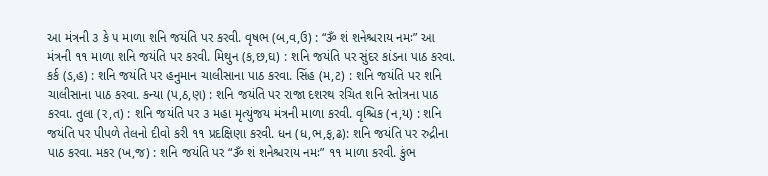આ મંત્રની ૩ કે ૫ માળા શનિ જયંતિ પર કરવી. વૃષભ (બ,વ,ઉ) : “ૐ શં શનેશ્ચરાય નમઃ” આ મંત્રની ૧૧ માળા શનિ જયંતિ પર કરવી. મિથુન (ક,છ,ઘ) : શનિ જયંતિ પર સુંદર કાંડના પાઠ કરવા. કર્ક (ડ,હ) : શનિ જયંતિ પર હનુમાન ચાલીસાના પાઠ કરવા. સિંહ (મ,ટ) : શનિ જયંતિ પર શનિ ચાલીસાના પાઠ કરવા. કન્યા (પ,ઠ,ણ) : શનિ જયંતિ પર રાજા દશરથ રચિત શનિ સ્તોત્રના પાઠ કરવા. તુલા (ર,ત) : શનિ જયંતિ પર ૩ મહા મૃત્યુંજય મંત્રની માળા કરવી. વૃશ્ચિક (ન,ય) : શનિ જયંતિ પર પીપળે તેલનો દીવો કરી ૧૧ પ્રદક્ષિણા કરવી. ધન (ધ,ભ,ફ,ઢ): શનિ જયંતિ પર રુદ્રીના પાઠ કરવા. મકર (ખ,જ) : શનિ જયંતિ પર “ૐ શં શનેશ્ચરાય નમઃ” ૧૧ માળા કરવી. કુંભ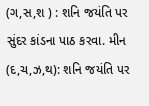(ગ,સ,શ ) : શનિ જયંતિ પર સુંદર કાંડના પાઠ કરવા. મીન (દ,ચ,ઝ,થ): શનિ જયંતિ પર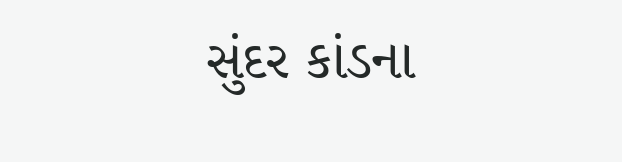સુંદર કાંડના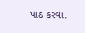પાઠ કરવા.